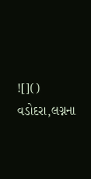![]()
વડોદરા,લગ્નના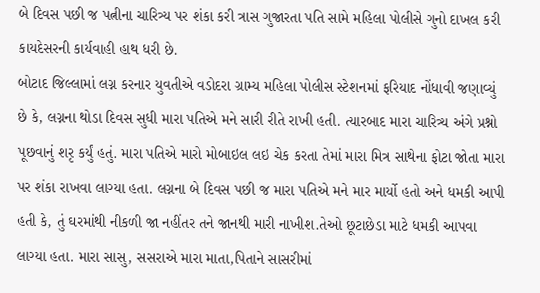બે દિવસ પછી જ પત્નીના ચારિત્ર્ય પર શંકા કરી ત્રાસ ગુજારતા પતિ સામે મહિલા પોલીસે ગુનો દાખલ કરી કાયદેસરની કાર્યવાહી હાથ ધરી છે.
બોટાદ જિલ્લામાં લગ્ન કરનાર યુવતીએ વડોદરા ગ્રામ્ય મહિલા પોલીસ સ્ટેશનમાં ફરિયાદ નોંધાવી જણાવ્યું છે કે, લગ્નના થોડા દિવસ સુધી મારા પતિએ મને સારી રીતે રાખી હતી. ત્યારબાદ મારા ચારિત્ર્ય અંગે પ્રશ્નો પૂછવાનું શરૃ કર્યું હતું. મારા પતિએ મારો મોબાઇલ લઇ ચેક કરતા તેમાં મારા મિત્ર સાથેના ફોટા જોતા મારા પર શંકા રાખવા લાગ્યા હતા. લગ્નના બે દિવસ પછી જ મારા પતિએ મને માર માર્યો હતો અને ધમકી આપી હતી કે, તું ઘરમાંથી નીકળી જા નહીંતર તને જાનથી મારી નાખીશ.તેઓ છૂટાછેડા માટે ધમકી આપવા લાગ્યા હતા. મારા સાસુ, સસરાએ મારા માતા,પિતાને સાસરીમાં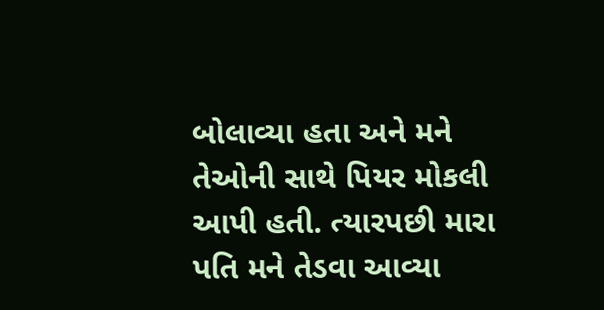બોલાવ્યા હતા અને મને તેઓની સાથે પિયર મોકલી આપી હતી. ત્યારપછી મારા પતિ મને તેડવા આવ્યા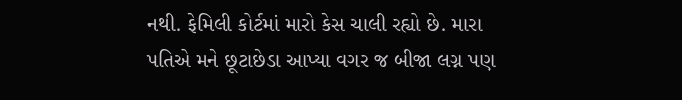નથી. ફેમિલી કોર્ટમાં મારો કેસ ચાલી રહ્યો છે. મારા પતિએ મને છૂટાછેડા આપ્યા વગર જ બીજા લગ્ન પણ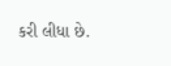કરી લીધા છે.